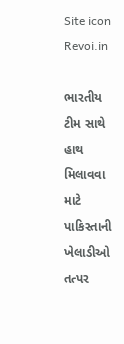Site icon Revoi.in

ભારતીય ટીમ સાથે હાથ મિલાવવા માટે પાકિસ્તાની ખેલાડીઓ તત્પર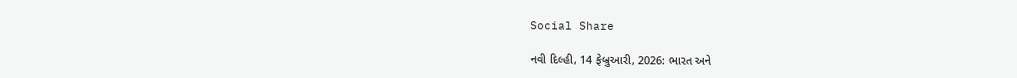Social Share

નવી દિલ્હી, 14 ફેબ્રુઆરી, 2026: ભારત અને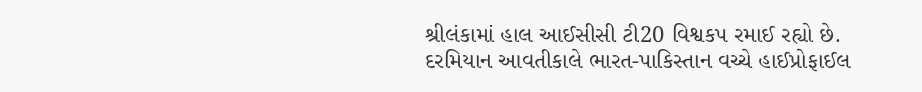શ્રીલંકામાં હાલ આઈસીસી ટી20 વિશ્વકપ રમાઈ રહ્યો છે. દરમિયાન આવતીકાલે ભારત-પાકિસ્તાન વચ્ચે હાઈપ્રોફાઈલ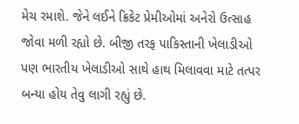મેચ રમાશે. જેને લઈને ક્રિકેટ પ્રેમીઓમાં અનેરો ઉત્સાહ જોવા મળી રહ્યો છે. બીજી તરફ પાકિસ્તાની ખેલાડીઓ પણ ભારતીય ખેલાડીઓ સાથે હાથ મિલાવવા માટે તત્પર બન્યા હોય તેવુ લાગી રહ્યું છે.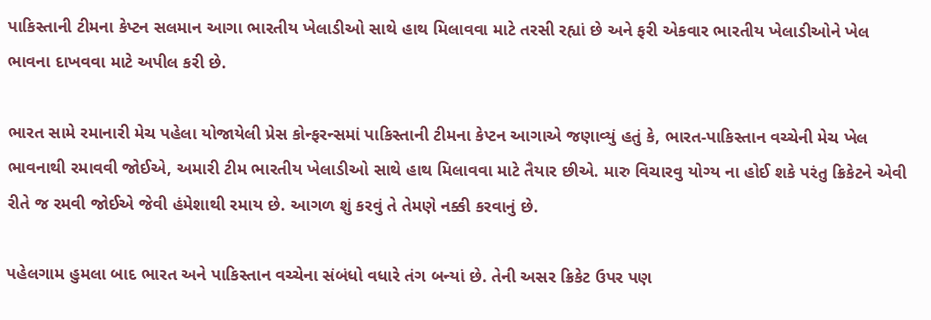પાકિસ્તાની ટીમના કેપ્ટન સલમાન આગા ભારતીય ખેલાડીઓ સાથે હાથ મિલાવવા માટે તરસી રહ્યાં છે અને ફરી એકવાર ભારતીય ખેલાડીઓને ખેલ ભાવના દાખવવા માટે અપીલ કરી છે.

ભારત સામે રમાનારી મેચ પહેલા યોજાયેલી પ્રેસ કોન્ફરન્સમાં પાકિસ્તાની ટીમના કેપ્ટન આગાએ જણાવ્યું હતું કે, ભારત-પાકિસ્તાન વચ્ચેની મેચ ખેલ ભાવનાથી રમાવવી જોઈએ, અમારી ટીમ ભારતીય ખેલાડીઓ સાથે હાથ મિલાવવા માટે તૈયાર છીએ. મારુ વિચારવુ યોગ્ય ના હોઈ શકે પરંતુ ક્રિકેટને એવી રીતે જ રમવી જોઈએ જેવી હંમેશાથી રમાય છે. આગળ શું કરવું તે તેમણે નક્કી કરવાનું છે.

પહેલગામ હુમલા બાદ ભારત અને પાકિસ્તાન વચ્ચેના સંબંધો વધારે તંગ બન્યાં છે. તેની અસર ક્રિકેટ ઉપર પણ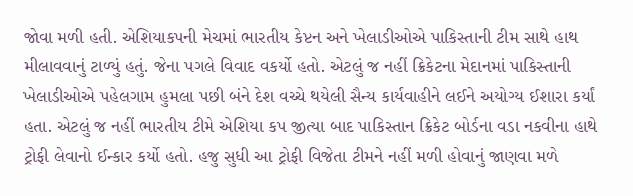જોવા મળી હતી. એશિયાકપની મેચમાં ભારતીય કેપ્ટન અને ખેલાડીઓએ પાકિસ્તાની ટીમ સાથે હાથ મીલાવવાનું ટાળ્યું હતું. જેના પગલે વિવાદ વકર્યો હતો. એટલું જ નહીં ક્રિકેટના મેદાનમાં પાકિસ્તાની ખેલાડીઓએ પહેલગામ હુમલા પછી બંને દેશ વચ્ચે થયેલી સૈન્ય કાર્યવાહીને લઈને અયોગ્ય ઈશારા કર્યાં હતા. એટલું જ નહીં ભારતીય ટીમે એશિયા કપ જીત્યા બાદ પાકિસ્તાન ક્રિકેટ બોર્ડના વડા નકવીના હાથે ટ્રોફી લેવાનો ઈન્કાર કર્યો હતો. હજુ સુધી આ ટ્રોફી વિજેતા ટીમને નહીં મળી હોવાનું જાણવા મળે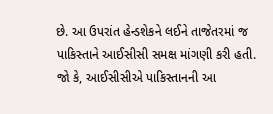છે. આ ઉપરાંત હેન્ડશેકને લઈને તાજેતરમાં જ પાકિસ્તાને આઈસીસી સમક્ષ માંગણી કરી હતી. જો કે, આઈસીસીએ પાકિસ્તાનની આ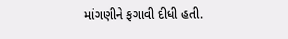માંગણીને ફગાવી દીધી હતી.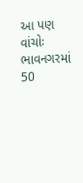આ પણ વાંચોઃ ભાવનગરમાં 50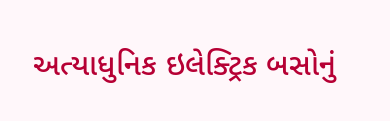અત્યાધુનિક ઇલેક્ટ્રિક બસોનું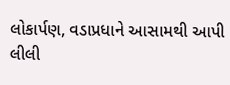લોકાર્પણ, વડાપ્રધાને આસામથી આપી લીલી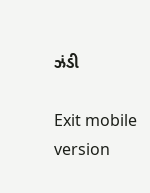ઝંડી

Exit mobile version